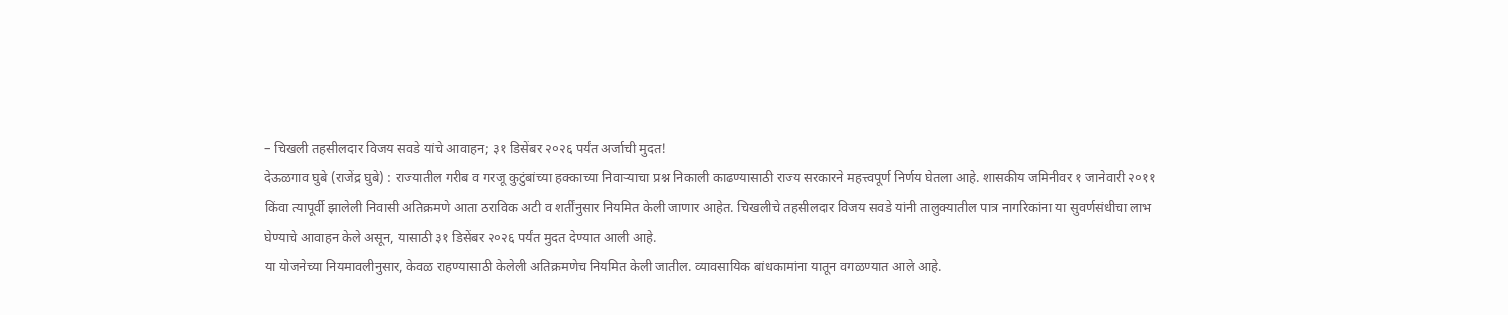– चिखली तहसीलदार विजय सवडे यांचे आवाहन; ३१ डिसेंबर २०२६ पर्यंत अर्जाची मुदत!
देऊळगाव घुबे (राजेंद्र घुबे) : राज्यातील गरीब व गरजू कुटुंबांच्या हक्काच्या निवाऱ्याचा प्रश्न निकाली काढण्यासाठी राज्य सरकारने महत्त्वपूर्ण निर्णय घेतला आहे. शासकीय जमिनीवर १ जानेवारी २०११ किंवा त्यापूर्वी झालेली निवासी अतिक्रमणे आता ठराविक अटी व शर्तींनुसार नियमित केली जाणार आहेत. चिखलीचे तहसीलदार विजय सवडे यांनी तालुक्यातील पात्र नागरिकांना या सुवर्णसंधीचा लाभ घेण्याचे आवाहन केले असून, यासाठी ३१ डिसेंबर २०२६ पर्यंत मुदत देण्यात आली आहे.
या योजनेच्या नियमावलीनुसार, केवळ राहण्यासाठी केलेली अतिक्रमणेच नियमित केली जातील. व्यावसायिक बांधकामांना यातून वगळण्यात आले आहे.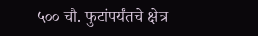५०० चौ. फुटांपर्यंतचे क्षेत्र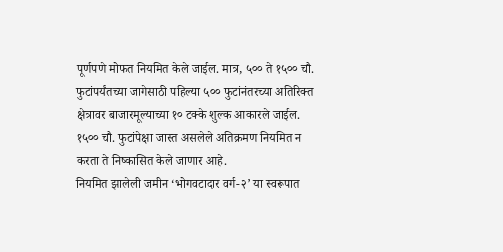पूर्णपणे मोफत नियमित केले जाईल. मात्र, ५०० ते १५०० चौ. फुटांपर्यंतच्या जागेसाठी पहिल्या ५०० फुटांनंतरच्या अतिरिक्त क्षेत्रावर बाजारमूल्याच्या १० टक्के शुल्क आकारले जाईल. १५०० चौ. फुटांपेक्षा जास्त असलेले अतिक्रमण नियमित न करता ते निष्कासित केले जाणार आहे.
नियमित झालेली जमीन ‘भोगवटादार वर्ग-२’ या स्वरूपात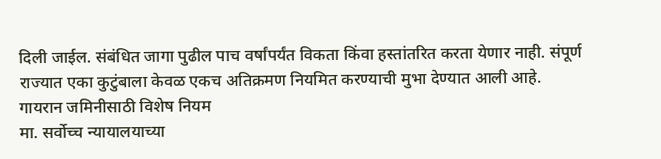दिली जाईल. संबंधित जागा पुढील पाच वर्षांपर्यंत विकता किंवा हस्तांतरित करता येणार नाही. संपूर्ण राज्यात एका कुटुंबाला केवळ एकच अतिक्रमण नियमित करण्याची मुभा देण्यात आली आहे.
गायरान जमिनीसाठी विशेष नियम
मा. सर्वोच्च न्यायालयाच्या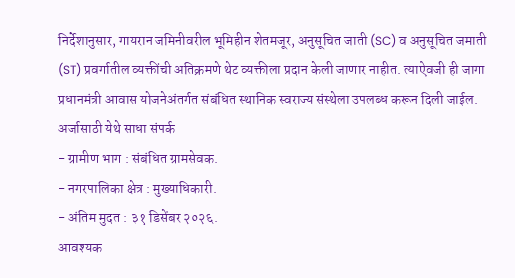निर्देशानुसार, गायरान जमिनीवरील भूमिहीन शेतमजूर, अनुसूचित जाती (SC) व अनुसूचित जमाती (ST) प्रवर्गातील व्यक्तींची अतिक्रमणे थेट व्यक्तीला प्रदान केली जाणार नाहीत. त्याऐवजी ही जागा प्रधानमंत्री आवास योजनेअंतर्गत संबंधित स्थानिक स्वराज्य संस्थेला उपलब्ध करून दिली जाईल.
अर्जासाठी येथे साधा संपर्क
- ग्रामीण भाग : संबंधित ग्रामसेवक.
- नगरपालिका क्षेत्र : मुख्याधिकारी.
- अंतिम मुदत : ३१ डिसेंबर २०२६.
आवश्यक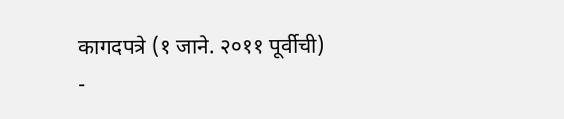कागदपत्रे (१ जाने. २०११ पूर्वीची)
-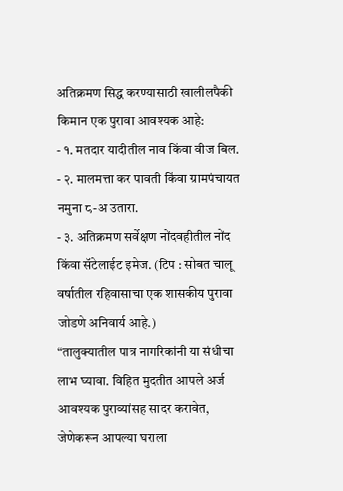अतिक्रमण सिद्ध करण्यासाठी खालीलपैकी किमान एक पुरावा आवश्यक आहे:
- १. मतदार यादीतील नाव किंवा वीज बिल.
- २. मालमत्ता कर पावती किंवा ग्रामपंचायत नमुना ८-अ उतारा.
- ३. अतिक्रमण सर्वेक्षण नोंदवहीतील नोंद किंवा सॅटेलाईट इमेज. (टिप : सोबत चालू वर्षातील रहिवासाचा एक शासकीय पुरावा जोडणे अनिवार्य आहे.)
“तालुक्यातील पात्र नागरिकांनी या संधीचा लाभ घ्यावा. विहित मुदतीत आपले अर्ज आवश्यक पुराव्यांसह सादर करावेत, जेणेकरून आपल्या घराला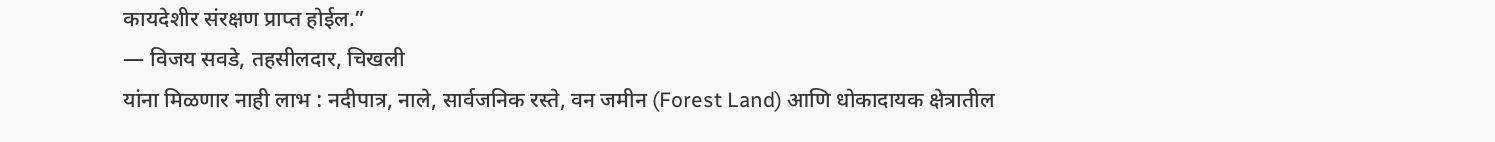कायदेशीर संरक्षण प्राप्त होईल.”
— विजय सवडे, तहसीलदार, चिखली
यांना मिळणार नाही लाभ : नदीपात्र, नाले, सार्वजनिक रस्ते, वन जमीन (Forest Land) आणि धोकादायक क्षेत्रातील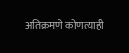अतिक्रमणे कोणत्याही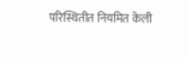परिस्थितीत नियमित केली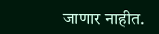जाणार नाहीत.